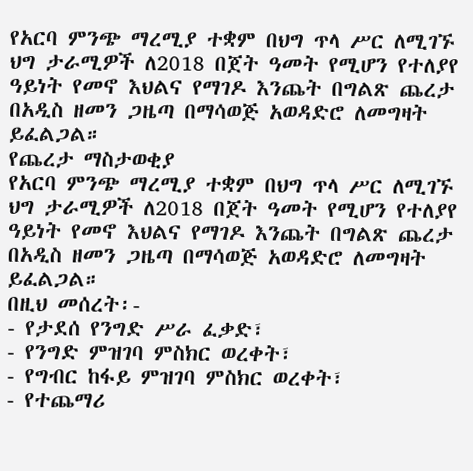የአርባ ምንጭ ማረሚያ ተቋም በህግ ጥላ ሥር ለሚገኙ ህግ ታራሚዎች ለ2018 በጀት ዓመት የሚሆን የተለያየ ዓይነት የመኖ እህልና የማገዶ እንጨት በግልጽ ጨረታ በአዲስ ዘመን ጋዜጣ በማሳወጅ አወዳድሮ ለመግዛት ይፈልጋል።
የጨረታ ማስታወቂያ
የአርባ ምንጭ ማረሚያ ተቋም በህግ ጥላ ሥር ለሚገኙ ህግ ታራሚዎች ለ2018 በጀት ዓመት የሚሆን የተለያየ ዓይነት የመኖ እህልና የማገዶ እንጨት በግልጽ ጨረታ በአዲስ ዘመን ጋዜጣ በማሳወጅ አወዳድሮ ለመግዛት ይፈልጋል።
በዚህ መሰረት፡-
- የታደሰ የንግድ ሥራ ፈቃድ፣
- የንግድ ምዝገባ ምስክር ወረቀት፣
- የግብር ከፋይ ምዝገባ ምስክር ወረቀት፣
- የተጨማሪ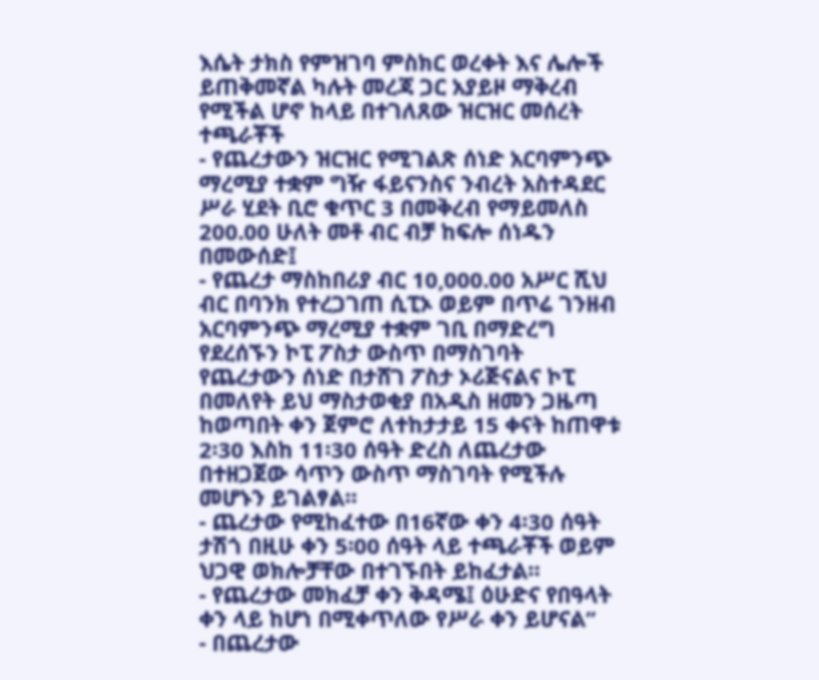እሴት ታክስ የምዝገባ ምስክር ወረቀት እና ሌሎች ይጠቅመኛል ካሉት መረጃ ጋር አያይዞ ማቅረብ የሚችል ሆኖ ከላይ በተገለጸው ዝርዝር መሰረት ተጫራቾች
- የጨረታውን ዝርዝር የሚገልጽ ሰነድ አርባምንጭ ማረሚያ ተቋም ግዥ ፋይናንስና ንብረት አስተዳደር ሥራ ሂደት ቢሮ ቁጥር 3 በመቅረብ የማይመለስ 200.00 ሁለት መቶ ብር ብቻ ከፍሎ ሰነዱን በመውሰድ፤
- የጨረታ ማስከበሪያ ብር 10,000.00 አሥር ሺህ ብር በባንክ የተረጋገጠ ሲፒኦ ወይም በጥሬ ገንዘብ አርባምንጭ ማረሚያ ተቋም ገቢ በማድረግ የደረሰኙን ኮፒ ፖስታ ውስጥ በማስገባት የጨረታውን ሰነድ በታሸገ ፖስታ ኦሪጅናልና ኮፒ በመለየት ይህ ማስታወቂያ በአዲስ ዘመን ጋዜጣ ከወጣበት ቀን ጀምሮ ለተከታታይ 15 ቀናት ከጠዋቱ 2፡30 እስከ 11፡30 ሰዓት ድረስ ለጨረታው በተዘጋጀው ሳጥን ውስጥ ማስገባት የሚችሉ መሆኑን ይገልፃል።
- ጨረታው የሚከፈተው በ16ኛው ቀን 4፡30 ሰዓት ታሽጎ በዚሁ ቀን 5፡00 ሰዓት ላይ ተጫራቾች ወይም ህጋዊ ወክሎቻቸው በተገኙበት ይከፈታል።
- የጨረታው መክፈቻ ቀን ቅዳሜ፤ ዕሁድና የበዓላት ቀን ላይ ከሆነ በሚቀጥለው የሥራ ቀን ይሆናል”
- በጨረታው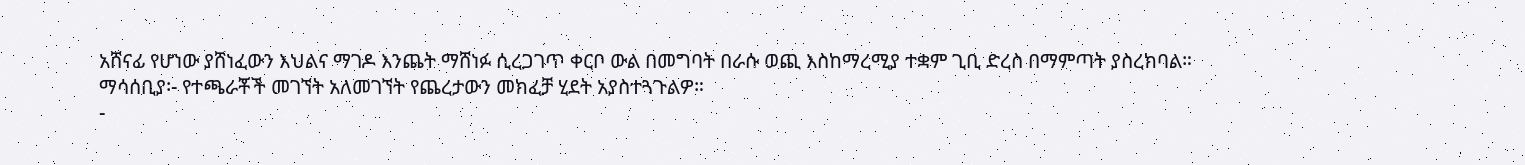አሸናፊ የሆነው ያሸነፈውን እህልና ማገዶ እንጨት ማሸነፉ ሲረጋገጥ ቀርቦ ውል በመግባት በራሱ ወጪ እስከማረሚያ ተቋም ጊቢ ድረስ በማምጣት ያስረክባል።
ማሳሰቢያ፡- የተጫራቾች መገኘት አለመገኘት የጨረታውን መክፈቻ ሂደት አያስተጓጉልዎ።
-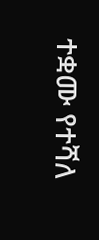ተቋሙ የተሻለ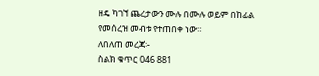ዘዴ ካገኘ ጨረታውን ሙሉ በሙሉ ወይም በከፊል የመሰረዝ መብቱ የተጠበቀ ነው።
ለበለጠ መረጃ፡-
ስልክ ቁጥር 046 881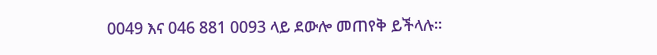0049 እና 046 881 0093 ላይ ደውሎ መጠየቅ ይችላሉ።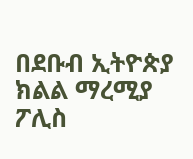በደቡብ ኢትዮጵያ ክልል ማረሚያ ፖሊስ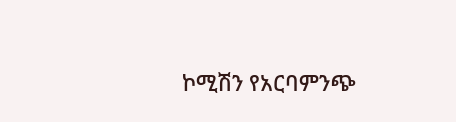ኮሚሽን የአርባምንጭ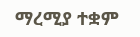ማረሚያ ተቋም